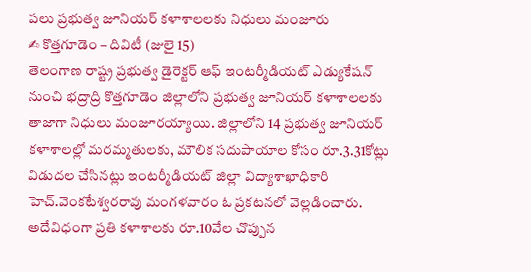పలు ప్రభుత్వ జూనియర్ కళాశాలలకు నిధులు మంజూరు
✍ కొత్తగూడెం – దివిటీ (జులై 15)
తెలంగాణ రాష్ట్ర ప్రభుత్వ డైరెక్టర్ ఆఫ్ ఇంటర్మీడియట్ ఎడ్యుకేషన్ నుంచి భద్రాద్రి కొత్తగూడెం జిల్లాలోని ప్రభుత్వ జూనియర్ కళాశాలలకు తాజాగా నిధులు మంజూరయ్యాయి. జిల్లాలోని 14 ప్రభుత్వ జూనియర్ కళాశాలల్లో మరమ్మతులకు, మౌలిక సదుపాయాల కోసం రూ.3.31కోట్లు విడుదల చేసినట్లు ఇంటర్మీడియట్ జిల్లా విద్యాశాఖాధికారి హెచ్.వెంకటేశ్వరరావు మంగళవారం ఓ ప్రకటనలో వెల్లడించారు. అదేవిధంగా ప్రతి కళాశాలకు రూ.10వేల చొప్పున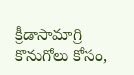క్రీడాసామాగ్రి కొనుగోలు కోసం,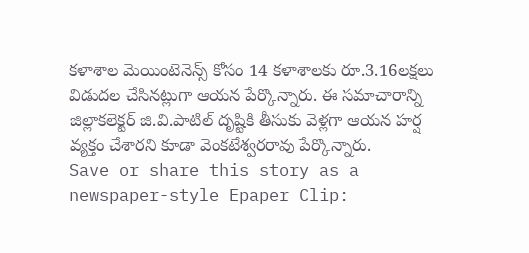కళాశాల మెయింటెనెన్స్ కోసం 14 కళాశాలకు రూ.3.16లక్షలు విడుదల చేసినట్లుగా ఆయన పేర్కొన్నారు. ఈ సమాచారాన్ని జిల్లాకలెక్టర్ జి.వి.పాటిల్ దృష్టికి తీసుకు వెళ్లగా ఆయన హర్ష వ్యక్తం చేశారని కూడా వెంకటేశ్వరరావు పేర్కొన్నారు.
Save or share this story as a newspaper-style Epaper Clip: